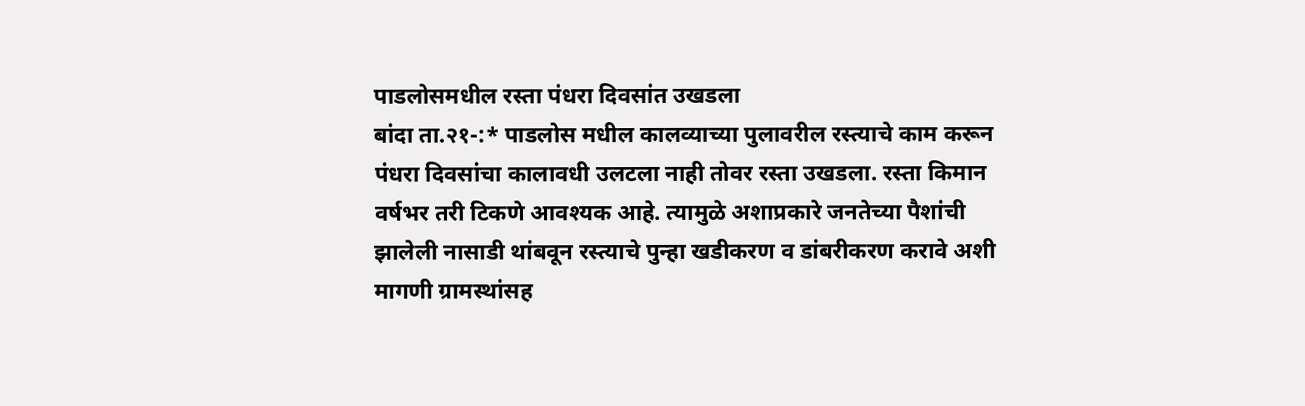पाडलोसमधील रस्ता पंधरा दिवसांत उखडला
बांदा ता.२१-:* पाडलोस मधील कालव्याच्या पुलावरील रस्त्याचे काम करून पंधरा दिवसांचा कालावधी उलटला नाही तोवर रस्ता उखडला. रस्ता किमान वर्षभर तरी टिकणे आवश्यक आहे. त्यामुळे अशाप्रकारे जनतेच्या पैशांची झालेली नासाडी थांबवून रस्त्याचे पुन्हा खडीकरण व डांबरीकरण करावे अशी मागणी ग्रामस्थांसह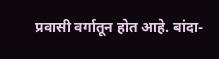प्रवासी वर्गातून होत आहे. बांदा-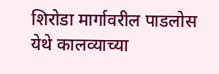शिरोडा मार्गावरील पाडलोस येथे कालव्याच्या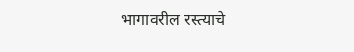भागावरील रस्त्याचे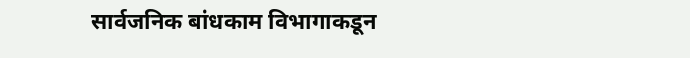सार्वजनिक बांधकाम विभागाकडून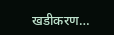खडीकरण…